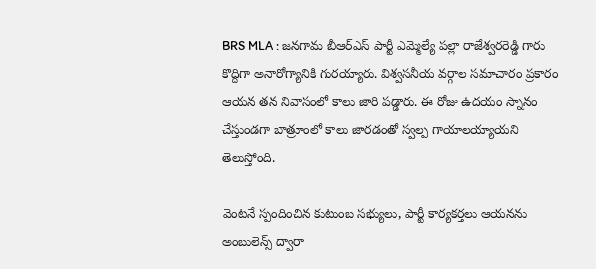BRS MLA : జనగామ బీఆర్ఎస్ పార్టీ ఎమ్మెల్యే పల్లా రాజేశ్వరరెడ్డి గారు కొద్దిగా అనారోగ్యానికి గురయ్యారు. విశ్వసనీయ వర్గాల సమాచారం ప్రకారం ఆయన తన నివాసంలో కాలు జారి పడ్డారు. ఈ రోజు ఉదయం స్నానం చేస్తుండగా బాత్రూంలో కాలు జారడంతో స్వల్ప గాయాలయ్యాయని తెలుస్తోంది.

వెంటనే స్పందించిన కుటుంబ సభ్యులు, పార్టీ కార్యకర్తలు ఆయనను అంబులెన్స్ ద్వారా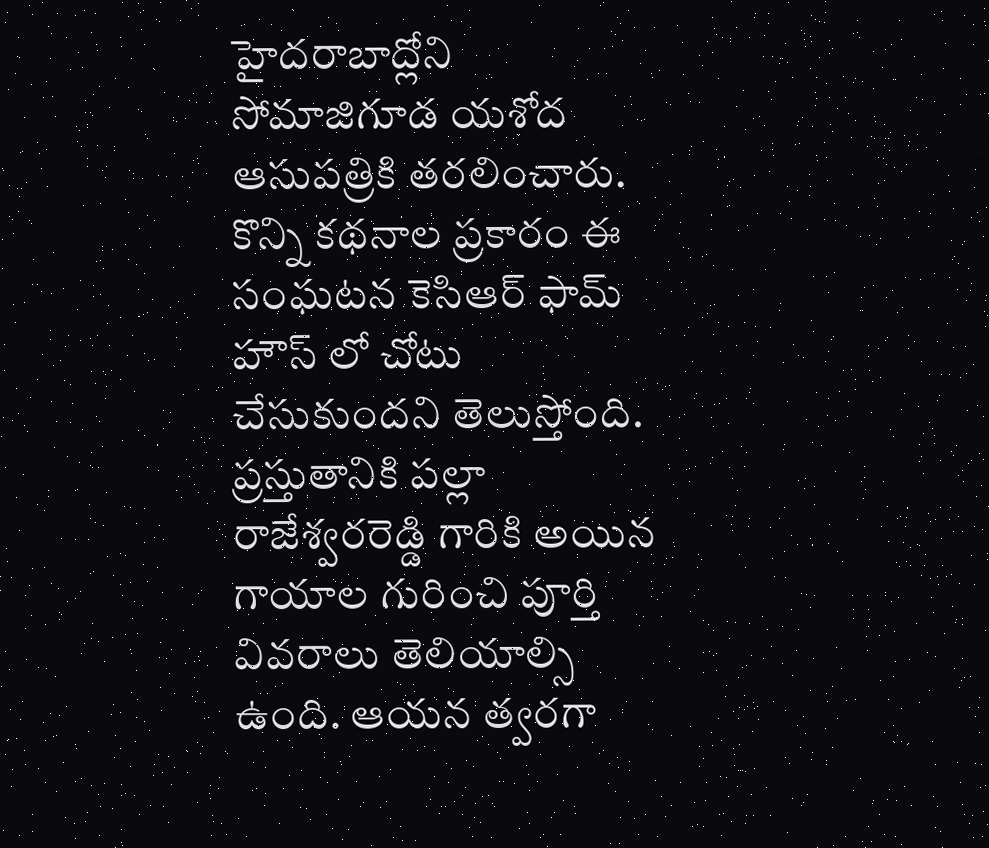హైదరాబాద్లోని సోమాజిగూడ యశోద ఆసుపత్రికి తరలించారు. కొన్ని కథనాల ప్రకారం ఈ సంఘటన కెసిఆర్ ఫామ్ హౌస్ లో చోటు చేసుకుందని తెలుస్తోంది.
ప్రస్తుతానికి పల్లా రాజేశ్వరరెడ్డి గారికి అయిన గాయాల గురించి పూర్తి వివరాలు తెలియాల్సి ఉంది. ఆయన త్వరగా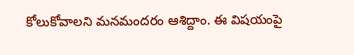కోలుకోవాలని మనమందరం ఆశిద్దాం. ఈ విషయంపై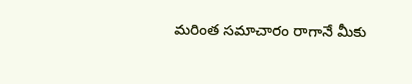మరింత సమాచారం రాగానే మీకు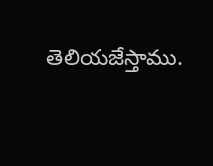తెలియజేస్తాము.